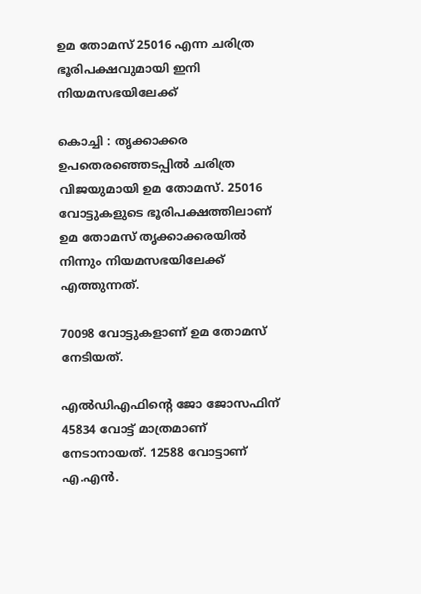ഉമ തോമസ് 25016 എന്ന ചരിത്ര ഭൂരിപക്ഷവുമായി ഇനി നിയമസഭയിലേക്ക്

കൊച്ചി : തൃക്കാക്കര ഉപതെരഞ്ഞെടപ്പില്‍ ചരിത്ര വിജയുമായി ഉമ തോമസ്. 25016 വോട്ടുകളുടെ ഭൂരിപക്ഷത്തിലാണ് ഉമ തോമസ് തൃക്കാക്കരയില്‍ നിന്നും നിയമസഭയിലേക്ക് എത്തുന്നത്.

70098 വോട്ടുകളാണ് ഉമ തോമസ് നേടിയത്.

എല്‍ഡിഎഫിന്റെ ജോ ജോസഫിന് 45834 വോട്ട് മാത്രമാണ് നേടാനായത്. 12588 വോട്ടാണ് എ.എന്‍.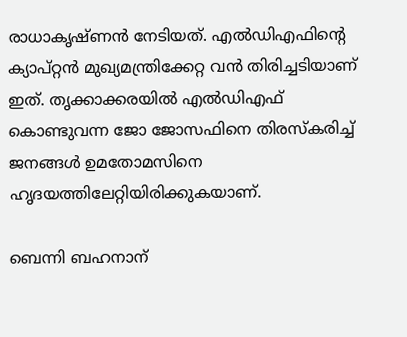രാധാകൃഷ്ണന്‍ നേടിയത്. എല്‍ഡിഎഫിന്റെ ക്യാപ്റ്റന്‍ മുഖ്യമന്ത്രിക്കേറ്റ വന്‍ തിരിച്ചടിയാണ് ഇത്. തൃക്കാക്കരയില്‍ എല്‍ഡിഎഫ് കൊണ്ടുവന്ന ജോ ജോസഫിനെ തിരസ്‌കരിച്ച്‌ ജനങ്ങള്‍ ഉമതോമസിനെ ഹൃദയത്തിലേറ്റിയിരിക്കുകയാണ്.

ബെന്നി ബഹനാന്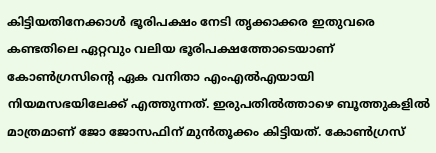കിട്ടിയതിനേക്കാള്‍ ഭൂരിപക്ഷം നേടി തൃക്കാക്കര ഇതുവരെ കണ്ടതിലെ ഏറ്റവും വലിയ ഭൂരിപക്ഷത്തോടെയാണ് കോണ്‍ഗ്രസിന്റെ ഏക വനിതാ എംഎല്‍എയായി നിയമസഭയിലേക്ക് എത്തുന്നത്. ഇരുപതില്‍ത്താഴെ ബൂത്തുകളില്‍ മാത്രമാണ് ജോ ജോസഫിന് മുന്‍തൂക്കം കിട്ടിയത്. കോണ്‍ഗ്രസ്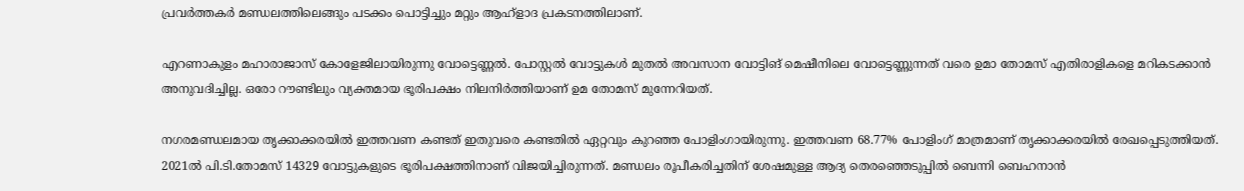പ്രവര്‍ത്തകര്‍ മണ്ഡലത്തിലെങ്ങും പടക്കം പൊട്ടിച്ചും മറ്റും ആഹ്‌ളാദ പ്രകടനത്തിലാണ്.

എറണാകുളം മഹാരാജാസ് കോളേജിലായിരുന്നു വോട്ടെണ്ണല്‍. പോസ്റ്റല്‍ വോട്ടുകള്‍ മുതല്‍ അവസാന വോട്ടിങ് മെഷീനിലെ വോട്ടെണ്ണുന്നത് വരെ ഉമാ തോമസ് എതിരാളികളെ മറികടക്കാന്‍ അനുവദിച്ചില്ല. ഒരോ റൗണ്ടിലും വ്യക്തമായ ഭൂരിപക്ഷം നിലനിര്‍ത്തിയാണ് ഉമ തോമസ് മുന്നേറിയത്.

നഗരമണ്ഡലമായ തൃക്കാക്കരയില്‍ ഇത്തവണ കണ്ടത് ഇതുവരെ കണ്ടതില്‍ ഏറ്റവും കുറഞ്ഞ പോളിംഗായിരുന്നു. ഇത്തവണ 68.77% പോളിംഗ് മാത്രമാണ് തൃക്കാക്കരയില്‍ രേഖപ്പെടുത്തിയത്. 2021ല്‍ പി.ടി.തോമസ് 14329 വോട്ടുകളുടെ ഭൂരിപക്ഷത്തിനാണ് വിജയിച്ചിരുന്നത്. മണ്ഡലം രൂപീകരിച്ചതിന് ശേഷമുള്ള ആദ്യ തെരഞ്ഞെടുപ്പില്‍ ബെന്നി ബെഹനാന്‍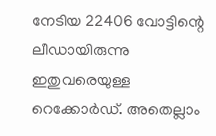നേടിയ 22406 വോട്ടിന്റെ ലീഡായിരുന്നു ഇതുവരെയുള്ള റെക്കോര്‍ഡ്. അതെല്ലാം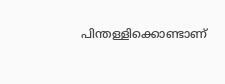പിന്തള്ളിക്കൊണ്ടാണ്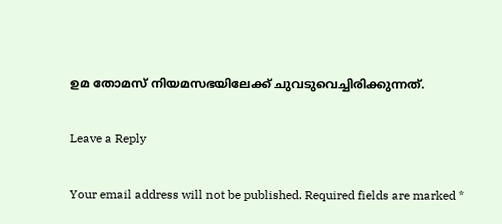ഉമ തോമസ് നിയമസഭയിലേക്ക് ചുവടുവെച്ചിരിക്കുന്നത്.

Leave a Reply

Your email address will not be published. Required fields are marked *